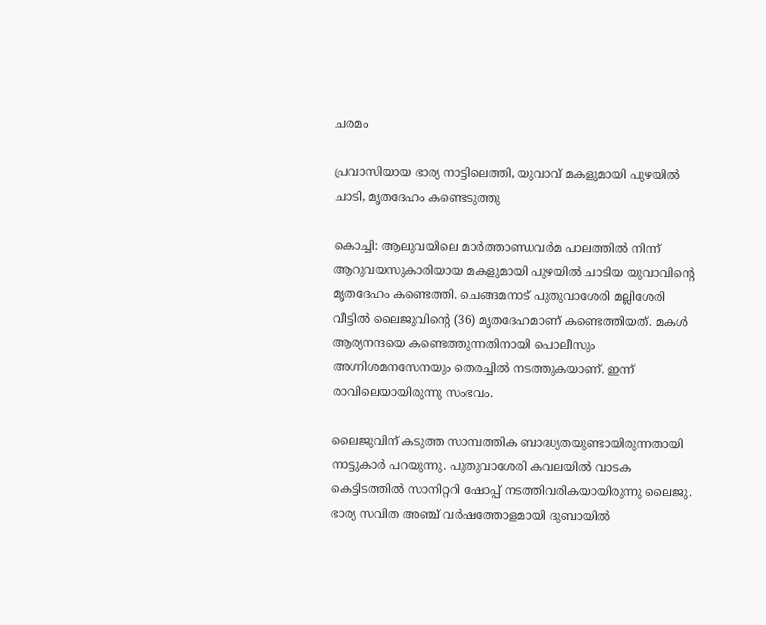ചരമം

പ്രവാസിയായ ഭാര്യ നാട്ടിലെത്തി, യുവാവ് മകളുമായി പുഴയില്‍ ചാടി, മൃതദേഹം കണ്ടെടുത്തു

കൊച്ചി: ആലുവയിലെ മാര്‍ത്താണ്ഡവര്‍മ പാലത്തില്‍ നിന്ന് ആറുവയസുകാരിയായ മകളുമായി പുഴയില്‍ ചാടിയ യുവാവിന്റെ മൃതദേഹം കണ്ടെത്തി. ചെങ്ങമനാട് പുതുവാശേരി മല്ലിശേരി വീട്ടില്‍ ലൈജുവിന്റെ (36) മൃതദേഹമാണ് കണ്ടെത്തിയത്. മകള്‍ ആര്യനന്ദയെ കണ്ടെത്തുന്നതിനായി പൊലീസും അഗ്നിശമനസേനയും തെരച്ചില്‍ നടത്തുകയാണ്. ഇന്ന് രാവിലെയായിരുന്നു സംഭവം.

ലൈജുവിന് കടുത്ത സാമ്പത്തിക ബാദ്ധ്യതയുണ്ടായിരുന്നതായി നാട്ടുകാര്‍ പറയുന്നു. പുതുവാശേരി കവലയില്‍ വാടക കെട്ടിടത്തില്‍ സാനിറ്ററി ഷോപ്പ് നടത്തിവരികയായിരുന്നു ലൈജു. ഭാര്യ സവിത അഞ്ച് വര്‍ഷത്തോളമായി ദുബായില്‍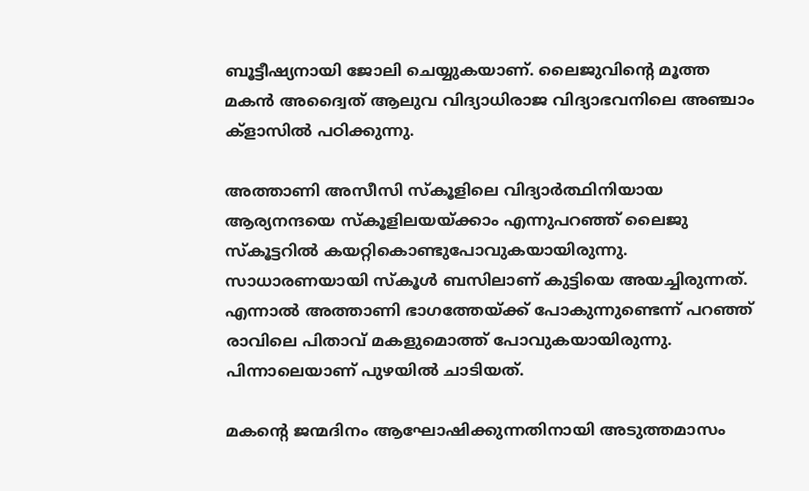ബൂട്ടീഷ്യനായി ജോലി ചെയ്യുകയാണ്. ലൈജുവിന്റെ മൂത്ത മകന്‍ അദ്വൈത് ആലുവ വിദ്യാധിരാജ വിദ്യാഭവനിലെ അഞ്ചാം ക്ളാസില്‍ പഠിക്കുന്നു.

അത്താണി അസീസി സ്കൂളിലെ വിദ്യാര്‍ത്ഥിനിയായ ആര്യനന്ദയെ സ്കൂളിലയയ്ക്കാം എന്നുപറഞ്ഞ് ലൈജു സ്കൂട്ടറില്‍ കയറ്റികൊണ്ടുപോവുകയായിരുന്നു. സാധാരണയായി സ്കൂള്‍ ബസിലാണ് കുട്ടിയെ അയച്ചിരുന്നത്. എന്നാല്‍ അത്താണി ഭാഗത്തേയ്ക്ക് പോകുന്നുണ്ടെന്ന് പറഞ്ഞ് രാവിലെ പിതാവ് മകളുമൊത്ത് പോവുകയായിരുന്നു. പിന്നാലെയാണ് പുഴയില്‍ ചാടിയത്.

മകന്റെ ജന്മദിനം ആഘോഷിക്കുന്നതിനായി അടുത്തമാസം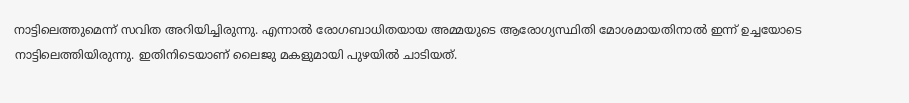നാട്ടിലെത്തുമെന്ന് സവിത അറിയിച്ചിരുന്നു. എന്നാല്‍ രോഗബാധിതയായ അമ്മയുടെ ആരോഗ്യസ്ഥിതി മോശമായതിനാല്‍ ഇന്ന് ഉച്ചയോടെ നാട്ടിലെത്തിയിരുന്നു. ഇതിനിടെയാണ് ലൈജു മകളുമായി പുഴയില്‍ ചാടിയത്.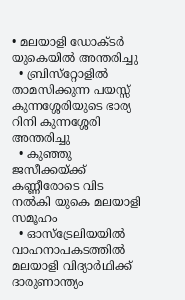• മലയാളി ഡോക്ടര്‍ യുകെയില്‍ അന്തരിച്ചു
  • ബ്രിസ്‌റ്റോളില്‍ താമസിക്കുന്ന പയസ്സ് കുന്നശ്ശേരിയുടെ ഭാര്യ റിനി കുന്നശ്ശേരി അന്തരിച്ചു
  • കുഞ്ഞു ജസീക്കയ്ക്ക് കണ്ണീരോടെ വിട നല്‍കി യുകെ മലയാളി സമൂഹം
  • ഓസ്‌ട്രേലിയയില്‍ വാഹനാപകടത്തില്‍ മലയാളി വിദ്യാര്‍ഥിക്ക് ദാരുണാന്ത്യം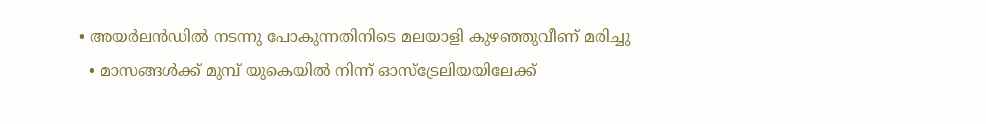• അയര്‍ലന്‍ഡില്‍ നടന്നു പോകുന്നതിനിടെ മലയാളി കുഴഞ്ഞുവീണ് മരിച്ചു
  • മാസങ്ങള്‍ക്ക് മുമ്പ് യുകെയില്‍ നിന്ന് ഓസ്‌ട്രേലിയയിലേക്ക്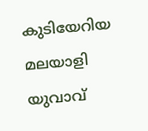കുടിയേറിയ മലയാളി യുവാവ്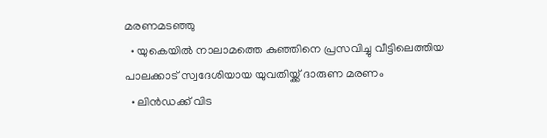മരണമടഞ്ഞു
  • യുകെയില്‍ നാലാമത്തെ കുഞ്ഞിനെ പ്രസവിച്ചു വീട്ടിലെത്തിയ പാലക്കാട് സ്വദേശിയായ യുവതിയ്ക്ക് ദാരുണ മരണം
  • ലിന്‍ഡക്ക്‌ വിട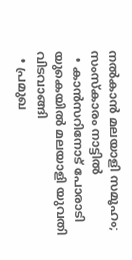നല്‍കാന്‍ മലയാളി സമൂഹം; സംസ്‌കാരം നാട്ടില്‍
  • കാന്‍സറിനോട് പോരാടി യുകെയില്‍ മലയാളി യുവതി വിടവാങ്ങി
  • പ്രമുഖ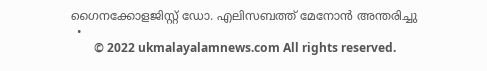ഗൈനക്കോളജിസ്റ്റ് ഡോ. എലിസബത്ത് മേനോന്‍ അന്തരിച്ചു
  •
        © 2022 ukmalayalamnews.com All rights reserved.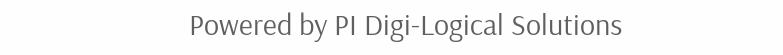Powered by PI Digi-Logical Solutions